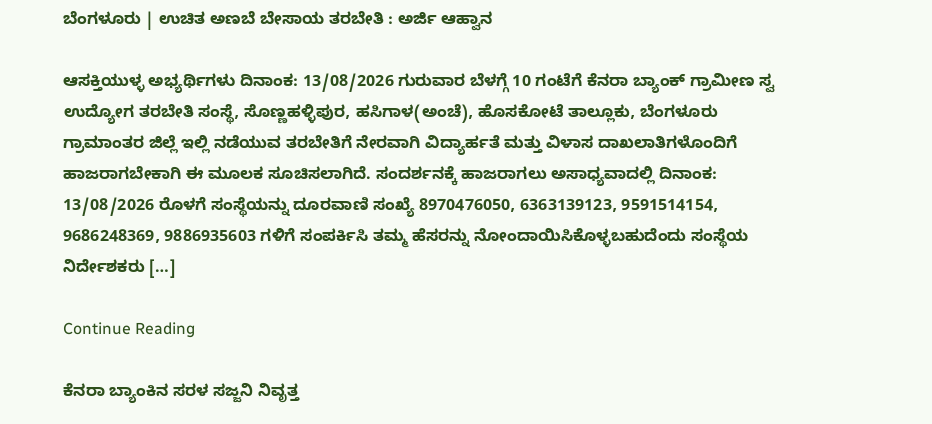ಬೆಂಗಳೂರು | ಉಚಿತ ಅಣಬೆ ಬೇಸಾಯ ತರಬೇತಿ : ಅರ್ಜಿ ಆಹ್ವಾನ

ಆಸಕ್ತಿಯುಳ್ಳ ಅಭ್ಯರ್ಥಿಗಳು ದಿನಾಂಕ: 13/08/2026 ಗುರುವಾರ ಬೆಳಗ್ಗೆ 10 ಗಂಟೆಗೆ ಕೆನರಾ ಬ್ಯಾಂಕ್ ಗ್ರಾಮೀಣ ಸ್ವ ಉದ್ಯೋಗ ತರಬೇತಿ ಸಂಸ್ಥೆ, ಸೊಣ್ಣಹಳ್ಳಿಪುರ, ಹಸಿಗಾಳ(ಅಂಚೆ), ಹೊಸಕೋಟೆ ತಾಲ್ಲೂಕು, ಬೆಂಗಳೂರು ಗ್ರಾಮಾಂತರ ಜಿಲ್ಲೆ ಇಲ್ಲಿ ನಡೆಯುವ ತರಬೇತಿಗೆ ನೇರವಾಗಿ ವಿದ್ಯಾರ್ಹತೆ ಮತ್ತು ವಿಳಾಸ ದಾಖಲಾತಿಗಳೊಂದಿಗೆ ಹಾಜರಾಗಬೇಕಾಗಿ ಈ ಮೂಲಕ ಸೂಚಿಸಲಾಗಿದೆ. ಸಂದರ್ಶನಕ್ಕೆ ಹಾಜರಾಗಲು ಅಸಾಧ್ಯವಾದಲ್ಲಿ ದಿನಾಂಕ: 13/08/2026 ರೊಳಗೆ ಸಂಸ್ಥೆಯನ್ನು ದೂರವಾಣಿ ಸಂಖ್ಯೆ 8970476050, 6363139123, 9591514154, 9686248369, 9886935603 ಗಳಿಗೆ ಸಂಪರ್ಕಿಸಿ ತಮ್ಮ ಹೆಸರನ್ನು ನೋಂದಾಯಿಸಿಕೊಳ್ಳಬಹುದೆಂದು ಸಂಸ್ಥೆಯ ನಿರ್ದೇಶಕರು […]

Continue Reading

ಕೆನರಾ ಬ್ಯಾಂಕಿನ ಸರಳ ಸಜ್ಜನಿ ನಿವೃತ್ತ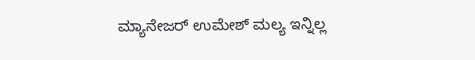ಮ್ಯಾನೇಜರ್ ಉಮೇಶ್ ಮಲ್ಯ ಇನ್ನಿಲ್ಲ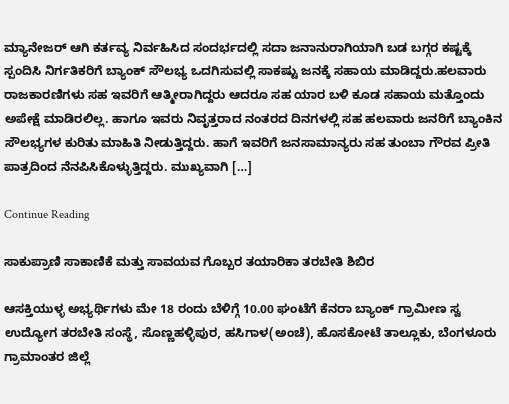ಮ್ಯಾನೇಜರ್ ಆಗಿ ಕರ್ತವ್ಯ ನಿರ್ವಹಿಸಿದ ಸಂದರ್ಭದಲ್ಲಿ ಸದಾ ಜನಾನುರಾಗಿಯಾಗಿ ಬಡ ಬಗ್ಗರ ಕಷ್ಟಕ್ಕೆ ಸ್ಪಂದಿಸಿ ನಿರ್ಗತಿಕರಿಗೆ ಬ್ಯಾಂಕ್ ಸೌಲಭ್ಯ ಒದಗಿಸುವಲ್ಲಿ ಸಾಕಷ್ಟು ಜನಕ್ಕೆ ಸಹಾಯ ಮಾಡಿದ್ದರು.ಹಲವಾರು ರಾಜಕಾರಣಿಗಳು ಸಹ ಇವರಿಗೆ ಆತ್ಮೀರಾಗಿದ್ದರು ಆದರೂ ಸಹ ಯಾರ ಬಳಿ ಕೂಡ ಸಹಾಯ ಮತ್ತೊಂದು ಅಪೇಕ್ಷೆ ಮಾಡಿರಲಿಲ್ಲ. ಹಾಗೂ ಇವರು ನಿವೃತ್ತರಾದ ನಂತರದ ದಿನಗಳಲ್ಲಿ ಸಹ ಹಲವಾರು ಜನರಿಗೆ ಬ್ಯಾಂಕಿನ ಸೌಲಭ್ಯಗಳ ಕುರಿತು ಮಾಹಿತಿ ನೀಡುತ್ತಿದ್ದರು. ಹಾಗೆ ಇವರಿಗೆ ಜನಸಾಮಾನ್ಯರು ಸಹ ತುಂಬಾ ಗೌರವ ಪ್ರೀತಿ ಪಾತ್ರದಿಂದ ನೆನಪಿಸಿಕೊಳ್ಳುತ್ತಿದ್ದರು. ಮುಖ್ಯವಾಗಿ […]

Continue Reading

ಸಾಕುಪ್ರಾಣಿ ಸಾಕಾಣಿಕೆ ಮತ್ತು ಸಾವಯವ ಗೊಬ್ಬರ ತಯಾರಿಕಾ ತರಬೇತಿ ಶಿಬಿರ

ಆಸಕ್ತಿಯುಳ್ಳ ಅಭ್ಯರ್ಥಿಗಳು ಮೇ 18 ರಂದು ಬೆಳಿಗ್ಗೆ 10.00 ಘಂಟೆಗೆ ಕೆನರಾ ಬ್ಯಾಂಕ್ ಗ್ರಾಮೀಣ ಸ್ವ ಉದ್ಯೋಗ ತರಬೇತಿ ಸಂಸ್ಥೆ, ಸೊಣ್ಣಹಳ್ಳಿಪುರ, ಹಸಿಗಾಳ(ಅಂಚೆ), ಹೊಸಕೋಟೆ ತಾಲ್ಲೂಕು, ಬೆಂಗಳೂರು ಗ್ರಾಮಾಂತರ ಜಿಲ್ಲೆ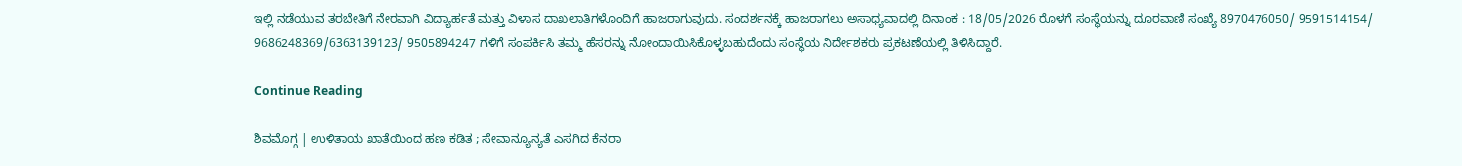ಇಲ್ಲಿ ನಡೆಯುವ ತರಬೇತಿಗೆ ನೇರವಾಗಿ ವಿದ್ಯಾರ್ಹತೆ ಮತ್ತು ವಿಳಾಸ ದಾಖಲಾತಿಗಳೊಂದಿಗೆ ಹಾಜರಾಗುವುದು. ಸಂದರ್ಶನಕ್ಕೆ ಹಾಜರಾಗಲು ಅಸಾಧ್ಯವಾದಲ್ಲಿ ದಿನಾಂಕ : 18/05/2026 ರೊಳಗೆ ಸಂಸ್ಥೆಯನ್ನು ದೂರವಾಣಿ ಸಂಖ್ಯೆ 8970476050/ 9591514154/ 9686248369/6363139123/ 9505894247 ಗಳಿಗೆ ಸಂಪರ್ಕಿಸಿ ತಮ್ಮ ಹೆಸರನ್ನು ನೋಂದಾಯಿಸಿಕೊಳ್ಳಬಹುದೆಂದು ಸಂಸ್ಥೆಯ ನಿರ್ದೇಶಕರು ಪ್ರಕಟಣೆಯಲ್ಲಿ ತಿಳಿಸಿದ್ದಾರೆ.

Continue Reading

ಶಿವಮೊಗ್ಗ | ಉಳಿತಾಯ ಖಾತೆಯಿಂದ ಹಣ ಕಡಿತ ; ಸೇವಾನ್ಯೂನ್ಯತೆ ಎಸಗಿದ ಕೆನರಾ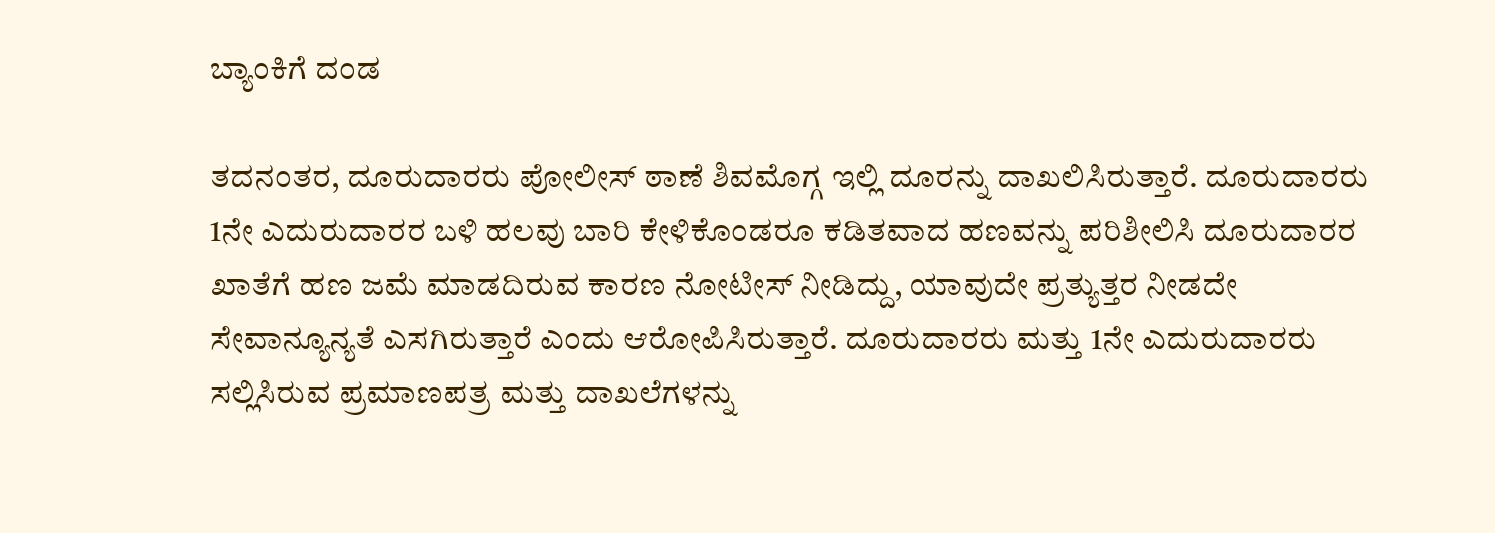ಬ್ಯಾಂಕಿಗೆ ದಂಡ

ತದನಂತರ, ದೂರುದಾರರು ಪೋಲೀಸ್ ಠಾಣೆ ಶಿವಮೊಗ್ಗ ಇಲ್ಲಿ ದೂರನ್ನು ದಾಖಲಿಸಿರುತ್ತಾರೆ. ದೂರುದಾರರು 1ನೇ ಎದುರುದಾರರ ಬಳಿ ಹಲವು ಬಾರಿ ಕೇಳಿಕೊಂಡರೂ ಕಡಿತವಾದ ಹಣವನ್ನು ಪರಿಶೀಲಿಸಿ ದೂರುದಾರರ ಖಾತೆಗೆ ಹಣ ಜಮೆ ಮಾಡದಿರುವ ಕಾರಣ ನೋಟೀಸ್ ನೀಡಿದ್ದು, ಯಾವುದೇ ಪ್ರತ್ಯುತ್ತರ ನೀಡದೇ ಸೇವಾನ್ಯೂನ್ಯತೆ ಎಸಗಿರುತ್ತಾರೆ ಎಂದು ಆರೋಪಿಸಿರುತ್ತಾರೆ. ದೂರುದಾರರು ಮತ್ತು 1ನೇ ಎದುರುದಾರರು ಸಲ್ಲಿಸಿರುವ ಪ್ರಮಾಣಪತ್ರ ಮತ್ತು ದಾಖಲೆಗಳನ್ನು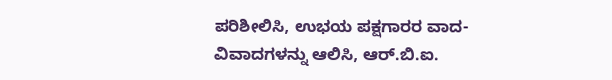ಪರಿಶೀಲಿಸಿ, ಉಭಯ ಪಕ್ಷಗಾರರ ವಾದ-ವಿವಾದಗಳನ್ನು ಆಲಿಸಿ, ಆರ್.ಬಿ.ಐ.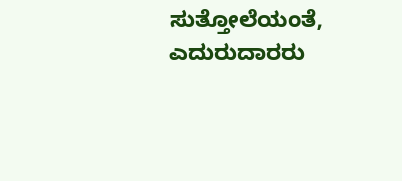ಸುತ್ತೋಲೆಯಂತೆ, ಎದುರುದಾರರು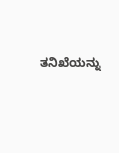ತನಿಖೆಯನ್ನು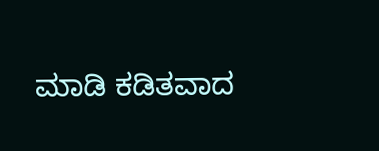ಮಾಡಿ ಕಡಿತವಾದ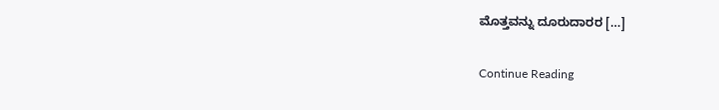ಮೊತ್ತವನ್ನು ದೂರುದಾರರ […]

Continue Reading